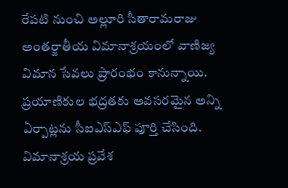రేపటి నుంచి అల్లూరి సీతారామరాజు అంతర్జాతీయ విమానాశ్రయంలో వాణిజ్య విమాన సేవలు ప్రారంభం కానున్నాయి. ప్రయాణికుల భద్రతకు అవసరమైన అన్ని ఏర్పాట్లను సీఐఎస్ఎఫ్ పూర్తి చేసింది. విమానాశ్రయ ప్రవేశ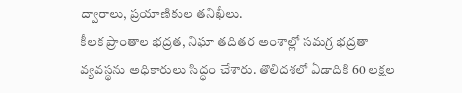ద్వారాలు, ప్రయాణికుల తనిఖీలు.
కీలక ప్రాంతాల భద్రత, నిఘా తదితర అంశాల్లో సమగ్ర భద్రతా వ్యవస్థను అధికారులు సిద్ధం చేశారు. తొలిదశలో ఏడాదికి 60 లక్షల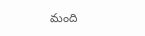మంది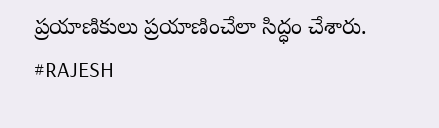ప్రయాణికులు ప్రయాణించేలా సిద్ధం చేశారు.
#RAJESH